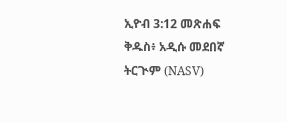ኢዮብ 3:12 መጽሐፍ ቅዱስ፥ አዲሱ መደበኛ ትርጒም (NASV)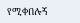የሚቀበሉኝ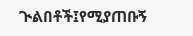ጒልበቶች፤የሚያጠቡኝ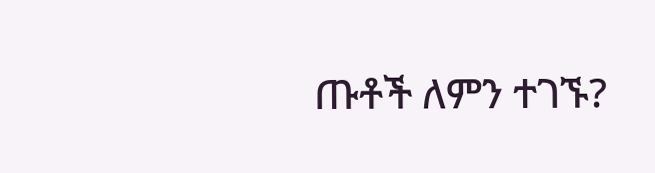ጡቶች ለምን ተገኙ?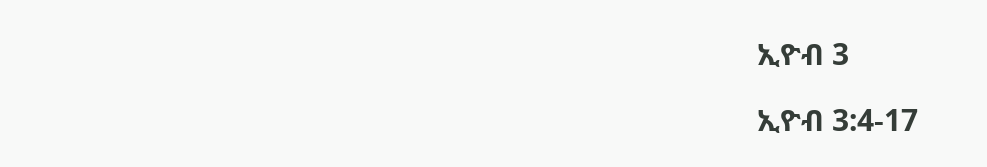ኢዮብ 3

ኢዮብ 3:4-17